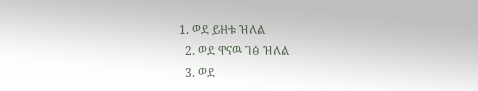1. ወደ ይዘቱ ዝለል
  2. ወደ ዋናዉ ገፅ ዝለል
  3. ወደ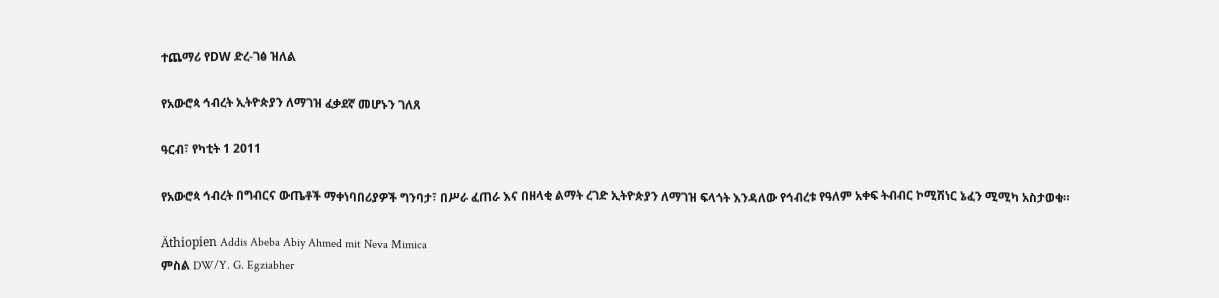ተጨማሪ የDW ድረ-ገፅ ዝለል

የአውሮጳ ኅብረት ኢትዮጵያን ለማገዝ ፈቃደኛ መሆኑን ገለጸ

ዓርብ፣ የካቲት 1 2011

የአውሮጳ ኅብረት በግብርና ውጤቶች ማቀነባበሪያዎች ግንባታ፣ በሥራ ፈጠራ እና በዘላቂ ልማት ረገድ ኢትዮጵያን ለማገዝ ፍላጎት እንዳለው የኅብረቱ የዓለም አቀፍ ትብብር ኮሚሽነር ኔፈን ሚሚካ አስታወቁ።

Äthiopien Addis Abeba Abiy Ahmed mit Neva Mimica
ምስል DW/Y. G. Egziabher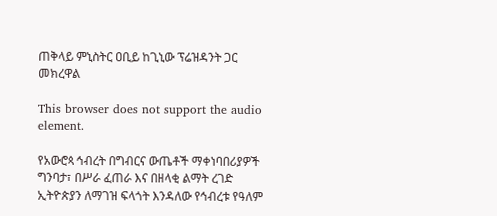ጠቅላይ ምኒስትር ዐቢይ ከጊኒው ፕሬዝዳንት ጋር መክረዋል

This browser does not support the audio element.

የአውሮጳ ኅብረት በግብርና ውጤቶች ማቀነባበሪያዎች ግንባታ፣ በሥራ ፈጠራ እና በዘላቂ ልማት ረገድ ኢትዮጵያን ለማገዝ ፍላጎት እንዳለው የኅብረቱ የዓለም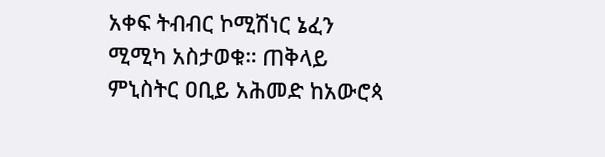አቀፍ ትብብር ኮሚሽነር ኔፈን ሚሚካ አስታወቁ። ጠቅላይ ምኒስትር ዐቢይ አሕመድ ከአውሮጳ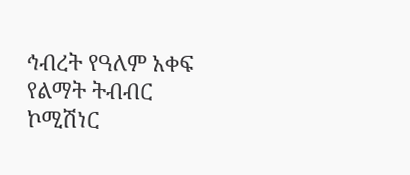ኅብረት የዓለም አቀፍ የልማት ትብብር ኮሚሽነር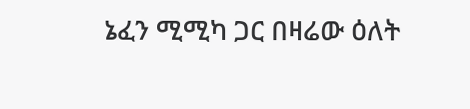ኔፈን ሚሚካ ጋር በዛሬው ዕለት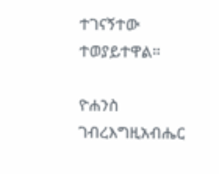ተገናኝተው ተወያይተዋል።

ዮሐንስ ገብረእግዚአብሔር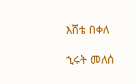እሸቴ በቀለ

ኂሩት መለሰ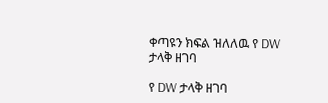ቀጣዩን ክፍል ዝለለዉ የ DW ታላቅ ዘገባ

የ DW ታላቅ ዘገባ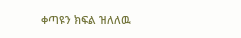ቀጣዩን ክፍል ዝለለዉ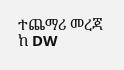ተጨማሪ መረጃ ከ DW